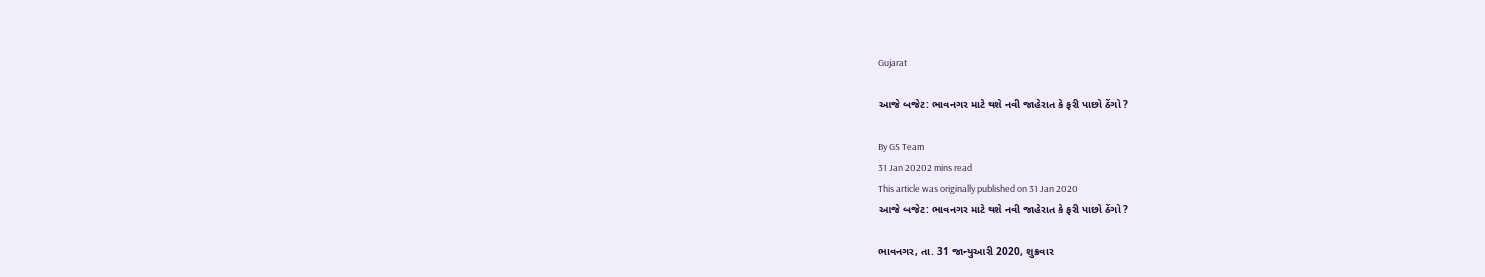Gujarat

આજે બજેટ: ભાવનગર માટે થશે નવી જાહેરાત કે ફરી પાછો ઠેંગો ?

By GS Team
31 Jan 20202 mins read
This article was originally published on 31 Jan 2020
આજે બજેટ: ભાવનગર માટે થશે નવી જાહેરાત કે ફરી પાછો ઠેંગો ?

ભાવનગર, તા. 31 જાન્યુઆરી 2020, શુક્રવાર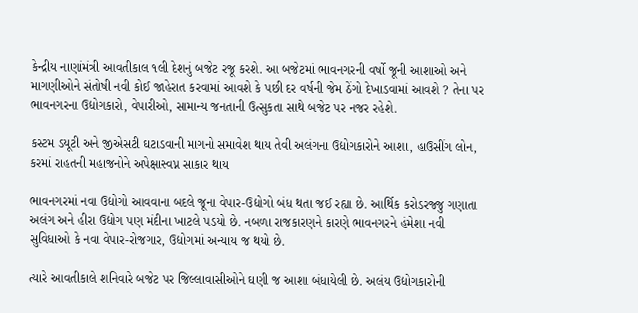કેન્દ્રીય નાણાંમંત્રી આવતીકાલ ૧લી દેશનું બજેટ રજૂ કરશે. આ બજેટમાં ભાવનગરની વર્ષો જૂની આશાઓ અને માગણીઓને સંતોષી નવી કોઈ જાહેરાત કરવામાં આવશે કે પછી દર વર્ષની જેમ ઠેંગો દેખાડવામાં આવશે ? તેના પર ભાવનગરના ઉદ્યોગકારો, વેપારીઓ, સામાન્ય જનતાની ઉત્સુકતા સાથે બજેટ પર નજર રહેશે.

કસ્ટમ ડયૂટી અને જીએસટી ઘટાડવાની માગનો સમાવેશ થાય તેવી અલંગના ઉદ્યોગકારોને આશા, હાઉસીંગ લોન, કરમાં રાહતની મહાજનોને અપેક્ષાસ્વપ્ન સાકાર થાય

ભાવનગરમાં નવા ઉદ્યોગો આવવાના બદલે જૂના વેપાર-ઉદ્યોગો બંધ થતા જઈ રહ્યા છે. આર્થિક કરોડરજ્જુ ગણાતા અલંગ અને હીરા ઉદ્યોગ પણ મંદીના ખાટલે પડયો છે. નબળા રાજકારણને કારણે ભાવનગરને હંમેશા નવી સુવિધાઓ કે નવા વેપાર-રોજગાર, ઉદ્યોગમાં અન્યાય જ થયો છે.

ત્યારે આવતીકાલે શનિવારે બજેટ પર જિલ્લાવાસીઓને ઘણી જ આશા બંધાયેલી છે. અલંય ઉદ્યોગકારોની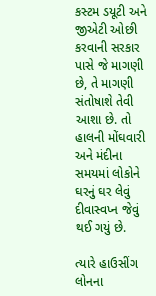કસ્ટમ ડયૂટી અને જીએટી ઓછી કરવાની સરકાર પાસે જે માગણી છે, તે માગણી સંતોષાશે તેવી આશા છે. તો હાલની મોંઘવારી અને મંદીના સમયમાં લોકોને ઘરનું ઘર લેવું દીવાસ્વપ્ન જેવું થઈ ગયું છે.

ત્યારે હાઉસીંગ લોનના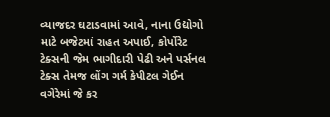વ્યાજદર ઘટાડવામાં આવે, નાના ઉદ્યોગો માટે બજેટમાં રાહત અપાઈ, કોર્પોરેટ ટેક્સની જેમ ભાગીદારી પેઢી અને પર્સનલ ટેક્સ તેમજ લોંગ ગર્મ કેપીટલ ગેઈન વગેરેમાં જે કર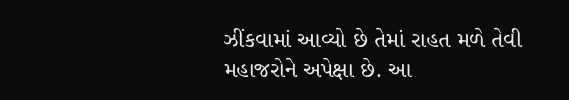ઝીંકવામાં આવ્યો છે તેમાં રાહત મળે તેવી મહાજરોને અપેક્ષા છે. આ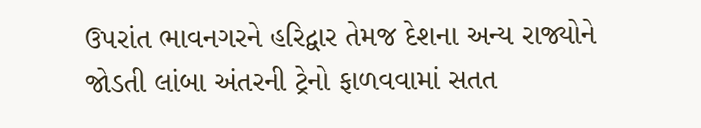ઉપરાંત ભાવનગરને હરિદ્વાર તેમજ દેશના અન્ય રાજ્યોને જોડતી લાંબા અંતરની ટ્રેનો ફાળવવામાં સતત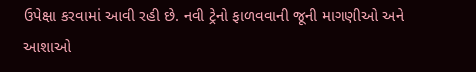ઉપેક્ષા કરવામાં આવી રહી છે. નવી ટ્રેનો ફાળવવાની જૂની માગણીઓ અને આશાઓ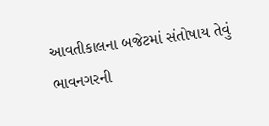આવતીકાલના બજેટમાં સંતોષાય તેવું ભાવનગરની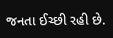જનતા ઈચ્છી રહી છે.